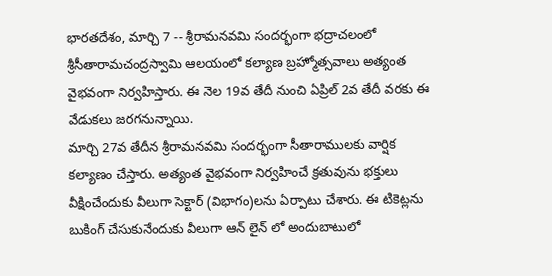భారతదేశం, మార్చి 7 -- శ్రీరామనవమి సందర్భంగా భద్రాచలంలో శ్రీసీతారామచంద్రస్వామి ఆలయంలో కల్యాణ బ్రహ్మోత్సవాలు అత్యంత వైభవంగా నిర్వహిస్తారు. ఈ నెల 19వ తేదీ నుంచి ఏప్రిల్ 2వ తేదీ వరకు ఈ వేడుకలు జరగనున్నాయి.
మార్చి 27వ తేదీన శ్రీరామనవమి సందర్భంగా సీతారాములకు వార్షిక కల్యాణం చేస్తారు. అత్యంత వైభవంగా నిర్వహించే క్రతువును భక్తులు వీక్షించేందుకు వీలుగా సెక్టార్ (విభాగం)లను ఏర్పాటు చేశారు. ఈ టికెట్లను బుకింగ్ చేసుకునేందుకు వీలుగా ఆన్ లైన్ లో అందుబాటులో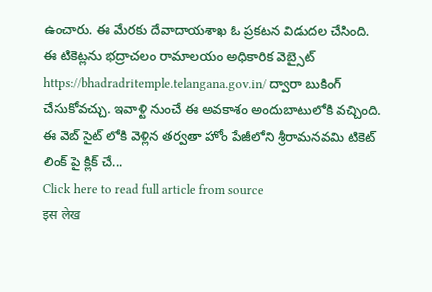ఉంచారు. ఈ మేరకు దేవాదాయశాఖ ఓ ప్రకటన విడుదల చేసింది.
ఈ టికెట్లను భద్రాచలం రామాలయం అధికారిక వెబ్సైట్ https://bhadradritemple.telangana.gov.in/ ద్వారా బుకింగ్ చేసుకోవచ్చు. ఇవాళ్టి నుంచే ఈ అవకాశం అందుబాటులోకి వచ్చింది. ఈ వెబ్ సైట్ లోకి వెళ్లిన తర్వతా హోం పేజీలోని శ్రీరామనవమి టికెట్ లింక్ పై క్లిక్ చే...
Click here to read full article from source
इस लेख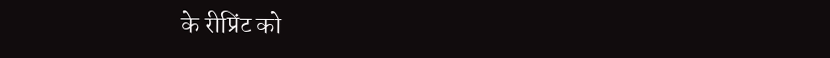के रीप्रिंट को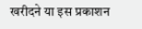खरीदने या इस प्रकाशन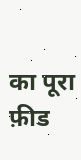का पूरा फ़ीड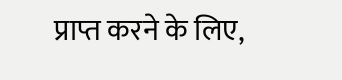प्राप्त करने के लिए,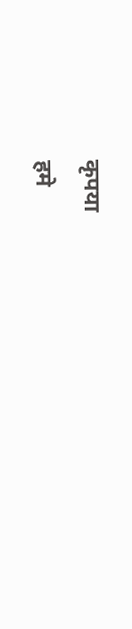कृपया
हमे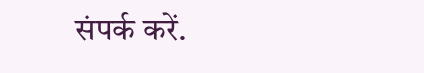संपर्क करें.